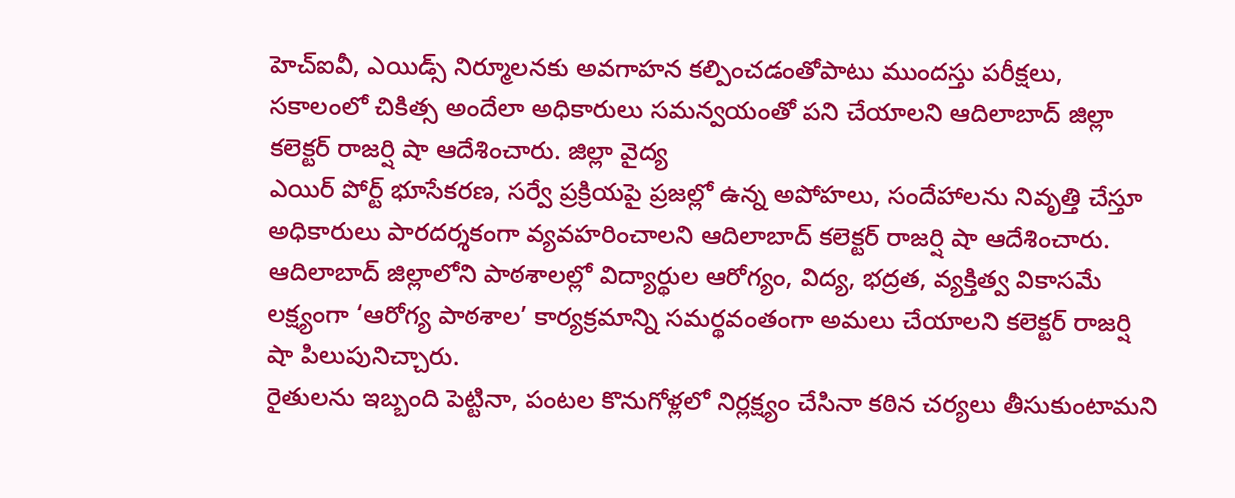హెచ్ఐవీ, ఎయిడ్స్ నిర్మూలనకు అవగాహన కల్పించడంతోపాటు ముందస్తు పరీక్షలు, సకాలంలో చికిత్స అందేలా అధికారులు సమన్వయంతో పని చేయాలని ఆదిలాబాద్ జిల్లా కలెక్టర్ రాజర్షి షా ఆదేశించారు. జిల్లా వైద్య
ఎయిర్ పోర్ట్ భూసేకరణ, సర్వే ప్రక్రియపై ప్రజల్లో ఉన్న అపోహలు, సందేహాలను నివృత్తి చేస్తూ అధికారులు పారదర్శకంగా వ్యవహరించాలని ఆదిలాబాద్ కలెక్టర్ రాజర్షి షా ఆదేశించారు.
ఆదిలాబాద్ జిల్లాలోని పాఠశాలల్లో విద్యార్థుల ఆరోగ్యం, విద్య, భద్రత, వ్యక్తిత్వ వికాసమే లక్ష్యంగా ‘ఆరోగ్య పాఠశాల’ కార్యక్రమాన్ని సమర్థవంతంగా అమలు చేయాలని కలెక్టర్ రాజర్షి షా పిలుపునిచ్చారు.
రైతులను ఇబ్బంది పెట్టినా, పంటల కొనుగోళ్లలో నిర్లక్ష్యం చేసినా కఠిన చర్యలు తీసుకుంటామని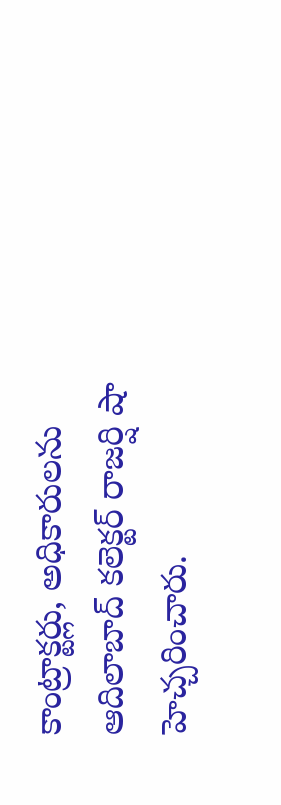కాంట్రాక్టర్లు, అధికారులను ఆదిలాబాద్ కలెక్టర్ రాజర్షి షా హెచ్చరించారు.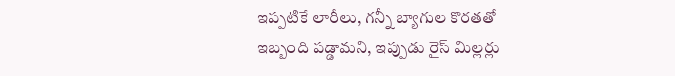ఇప్పటికే లారీలు, గన్నీ బ్యాగుల కొరతతో ఇబ్బంది పడ్డామని, ఇప్పుడు రైస్ మిల్లర్లు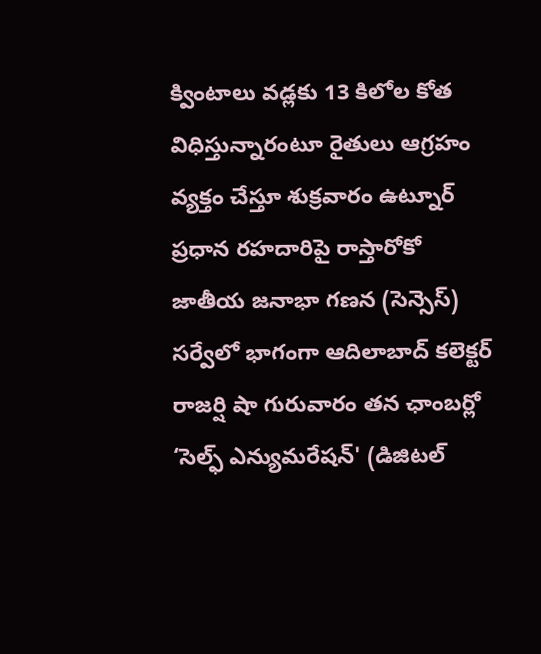క్వింటాలు వడ్లకు 13 కిలోల కోత విధిస్తున్నారంటూ రైతులు ఆగ్రహం వ్యక్తం చేస్తూ శుక్రవారం ఉట్నూర్ ప్రధాన రహదారిపై రాస్తారోకో
జాతీయ జనాభా గణన (సెన్సెస్) సర్వేలో భాగంగా ఆదిలాబాద్ కలెక్టర్ రాజర్షి షా గురువారం తన ఛాంబర్లో ‘సెల్ఫ్ ఎన్యుమరేషన్' (డిజిటల్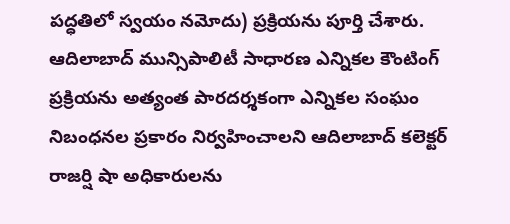పద్ధతిలో స్వయం నమోదు) ప్రక్రియను పూర్తి చేశారు.
ఆదిలాబాద్ మున్సిపాలిటీ సాధారణ ఎన్నికల కౌంటింగ్ ప్రక్రియను అత్యంత పారదర్శకంగా ఎన్నికల సంఘం నిబంధనల ప్రకారం నిర్వహించాలని ఆదిలాబాద్ కలెక్టర్ రాజర్షి షా అధికారులను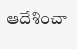ఆదేశించా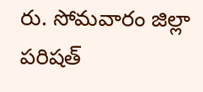రు. సోమవారం జిల్లా పరిషత్